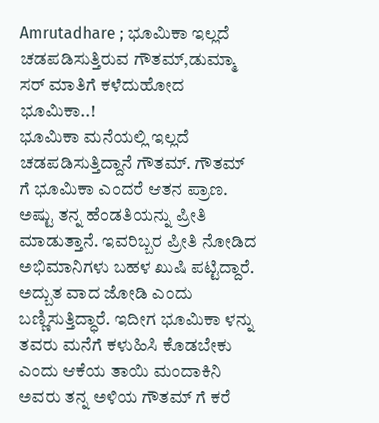Amrutadhare ; ಭೂಮಿಕಾ ಇಲ್ಲದೆ ಚಡಪಡಿಸುತ್ತಿರುವ ಗೌತಮ್,ಡುಮ್ಮಾ ಸರ್ ಮಾತಿಗೆ ಕಳೆದುಹೋದ ಭೂಮಿಕಾ..!
ಭೂಮಿಕಾ ಮನೆಯಲ್ಲಿ ಇಲ್ಲದೆ ಚಡಪಡಿಸುತ್ತಿದ್ದಾನೆ ಗೌತಮ್. ಗೌತಮ್ ಗೆ ಭೂಮಿಕಾ ಎಂದರೆ ಆತನ ಪ್ರಾಣ. ಅಷ್ಟು ತನ್ನ ಹೆಂಡತಿಯನ್ನು ಪ್ರೀತಿ ಮಾಡುತ್ತಾನೆ. ಇವರಿಬ್ಬರ ಪ್ರೀತಿ ನೋಡಿದ ಅಭಿಮಾನಿಗಳು ಬಹಳ ಖುಷಿ ಪಟ್ಟಿದ್ದಾರೆ. ಅದ್ಬುತ ವಾದ ಜೋಡಿ ಎಂದು ಬಣ್ಣಿಸುತ್ತಿದ್ಧಾರೆ. ಇದೀಗ ಭೂಮಿಕಾ ಳನ್ನು ತವರು ಮನೆಗೆ ಕಳುಹಿಸಿ ಕೊಡಬೇಕು ಎಂದು ಆಕೆಯ ತಾಯಿ ಮಂದಾಕಿನಿ ಅವರು ತನ್ನ ಅಳಿಯ ಗೌತಮ್ ಗೆ ಕರೆ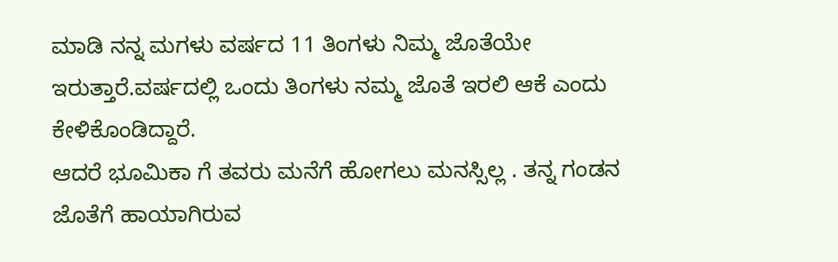ಮಾಡಿ ನನ್ನ ಮಗಳು ವರ್ಷದ 11 ತಿಂಗಳು ನಿಮ್ಮ ಜೊತೆಯೇ ಇರುತ್ತಾರೆ.ವರ್ಷದಲ್ಲಿ ಒಂದು ತಿಂಗಳು ನಮ್ಮ ಜೊತೆ ಇರಲಿ ಆಕೆ ಎಂದು ಕೇಳಿಕೊಂಡಿದ್ದಾರೆ.
ಆದರೆ ಭೂಮಿಕಾ ಗೆ ತವರು ಮನೆಗೆ ಹೋಗಲು ಮನಸ್ಸಿಲ್ಲ . ತನ್ನ ಗಂಡನ ಜೊತೆಗೆ ಹಾಯಾಗಿರುವ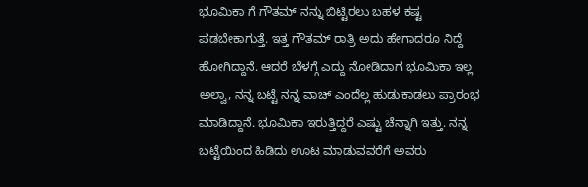ಭೂಮಿಕಾ ಗೆ ಗೌತಮ್ ನನ್ನು ಬಿಟ್ಟಿರಲು ಬಹಳ ಕಷ್ಟ ಪಡಬೇಕಾಗುತ್ತೆ. ಇತ್ತ ಗೌತಮ್ ರಾತ್ರಿ ಅದು ಹೇಗಾದರೂ ನಿದ್ದೆ ಹೋಗಿದ್ದಾನೆ. ಆದರೆ ಬೆಳಗ್ಗೆ ಎದ್ದು ನೋಡಿದಾಗ ಭೂಮಿಕಾ ಇಲ್ಲ ಅಲ್ವಾ, ನನ್ನ ಬಟ್ಟೆ ನನ್ನ ವಾಚ್ ಎಂದೆಲ್ಲ ಹುಡುಕಾಡಲು ಪ್ರಾರಂಭ ಮಾಡಿದ್ದಾನೆ. ಭೂಮಿಕಾ ಇರುತ್ತಿದ್ದರೆ ಎಷ್ಟು ಚೆನ್ನಾಗಿ ಇತ್ತು. ನನ್ನ ಬಟ್ಟೆಯಿಂದ ಹಿಡಿದು ಊಟ ಮಾಡುವವರೆಗೆ ಅವರು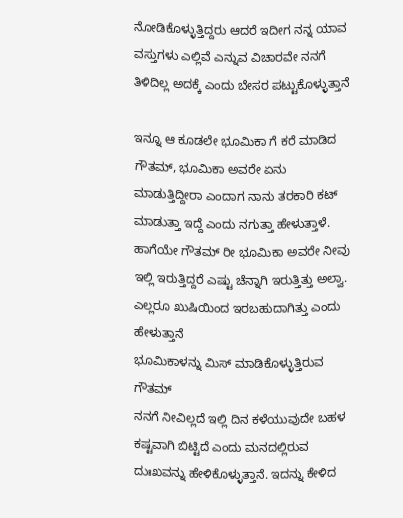ನೋಡಿಕೊಳ್ಳುತ್ತಿದ್ದರು ಆದರೆ ಇದೀಗ ನನ್ನ ಯಾವ ವಸ್ತುಗಳು ಎಲ್ಲಿವೆ ಎನ್ನುವ ವಿಚಾರವೇ ನನಗೆ ತಿಳಿದಿಲ್ಲ ಅದಕ್ಕೆ ಎಂದು ಬೇಸರ ಪಟ್ಟುಕೊಳ್ಳುತ್ತಾನೆ

ಇನ್ನೂ ಆ ಕೂಡಲೇ ಭೂಮಿಕಾ ಗೆ ಕರೆ ಮಾಡಿದ ಗೌತಮ್, ಭೂಮಿಕಾ ಅವರೇ ಏನು ಮಾಡುತ್ತಿದ್ದೀರಾ ಎಂದಾಗ ನಾನು ತರಕಾರಿ ಕಟ್ ಮಾಡುತ್ತಾ ಇದ್ದೆ ಎಂದು ನಗುತ್ತಾ ಹೇಳುತ್ತಾಳೆ. ಹಾಗೆಯೇ ಗೌತಮ್ ರೀ ಭೂಮಿಕಾ ಅವರೇ ನೀವು ಇಲ್ಲಿ ಇರುತ್ತಿದ್ದರೆ ಎಷ್ಟು ಚೆನ್ನಾಗಿ ಇರುತ್ತಿತ್ತು ಅಲ್ವಾ. ಎಲ್ಲರೂ ಖುಷಿಯಿಂದ ಇರಬಹುದಾಗಿತ್ತು ಎಂದು ಹೇಳುತ್ತಾನೆ
ಭೂಮಿಕಾಳನ್ನು ಮಿಸ್ ಮಾಡಿಕೊಳ್ಳುತ್ತಿರುವ ಗೌತಮ್
ನನಗೆ ನೀವಿಲ್ಲದೆ ಇಲ್ಲಿ ದಿನ ಕಳೆಯುವುದೇ ಬಹಳ ಕಷ್ಟವಾಗಿ ಬಿಟ್ಟಿದೆ ಎಂದು ಮನದಲ್ಲಿರುವ ದುಃಖವನ್ನು ಹೇಳಿಕೊಳ್ಳುತ್ತಾನೆ. ಇದನ್ನು ಕೇಳಿದ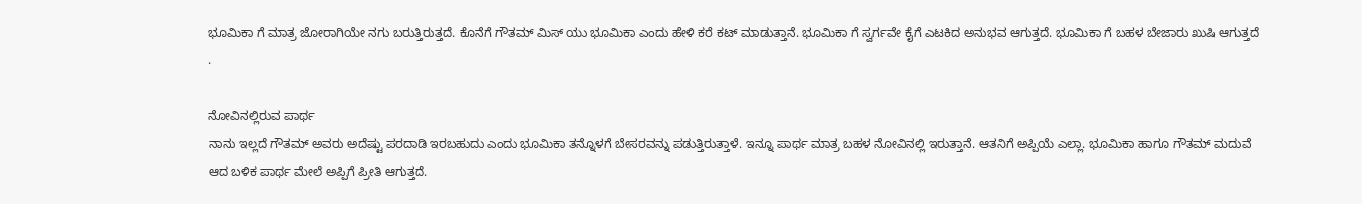ಭೂಮಿಕಾ ಗೆ ಮಾತ್ರ ಜೋರಾಗಿಯೇ ನಗು ಬರುತ್ತಿರುತ್ತದೆ. ಕೊನೆಗೆ ಗೌತಮ್ ಮಿಸ್ ಯು ಭೂಮಿಕಾ ಎಂದು ಹೇಳಿ ಕರೆ ಕಟ್ ಮಾಡುತ್ತಾನೆ. ಭೂಮಿಕಾ ಗೆ ಸ್ವರ್ಗವೇ ಕೈಗೆ ಎಟಕಿದ ಅನುಭವ ಆಗುತ್ತದೆ. ಭೂಮಿಕಾ ಗೆ ಬಹಳ ಬೇಜಾರು ಖುಷಿ ಆಗುತ್ತದೆ .

ನೋವಿನಲ್ಲಿರುವ ಪಾರ್ಥ
ನಾನು ಇಲ್ಲದೆ ಗೌತಮ್ ಅವರು ಅದೆಷ್ಟು ಪರದಾಡಿ ಇರಬಹುದು ಎಂದು ಭೂಮಿಕಾ ತನ್ನೊಳಗೆ ಬೇಸರವನ್ನು ಪಡುತ್ತಿರುತ್ತಾಳೆ. ಇನ್ನೂ ಪಾರ್ಥ ಮಾತ್ರ ಬಹಳ ನೋವಿನಲ್ಲಿ ಇರುತ್ತಾನೆ. ಆತನಿಗೆ ಅಪ್ಪಿಯೆ ಎಲ್ಲಾ. ಭೂಮಿಕಾ ಹಾಗೂ ಗೌತಮ್ ಮದುವೆ ಆದ ಬಳಿಕ ಪಾರ್ಥ ಮೇಲೆ ಅಪ್ಪಿಗೆ ಪ್ರೀತಿ ಆಗುತ್ತದೆ.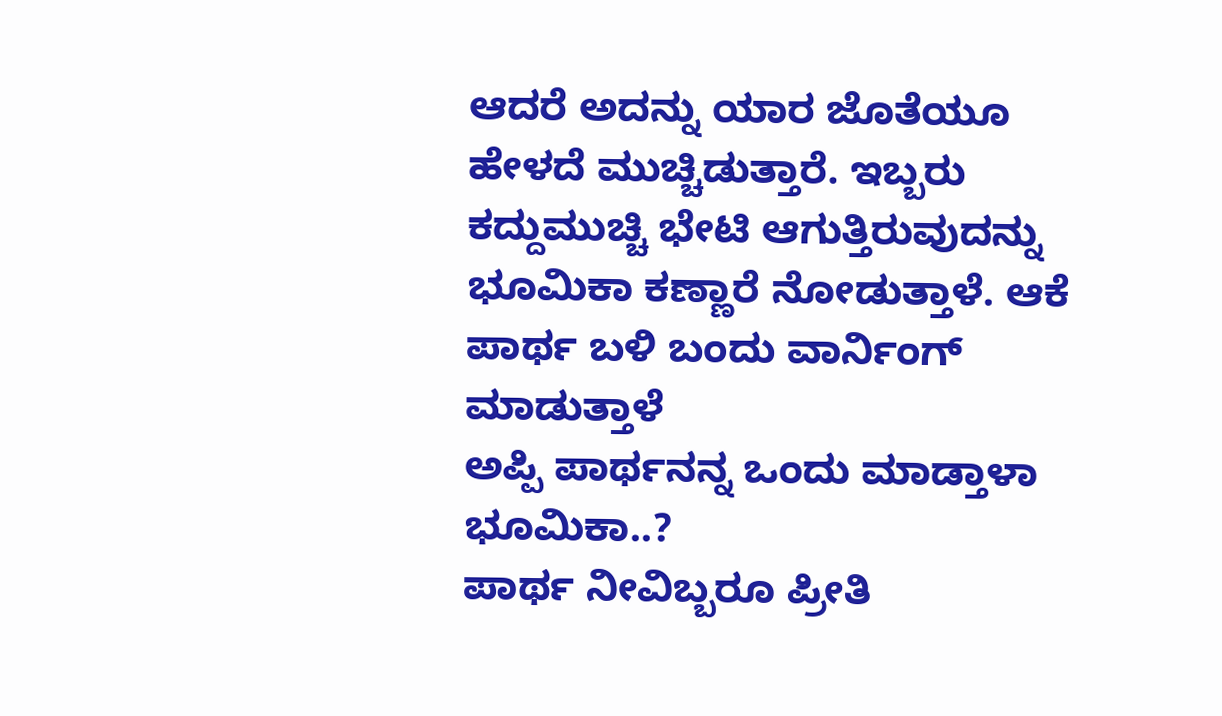ಆದರೆ ಅದನ್ನು ಯಾರ ಜೊತೆಯೂ ಹೇಳದೆ ಮುಚ್ಚಿಡುತ್ತಾರೆ. ಇಬ್ಬರು ಕದ್ದುಮುಚ್ಚಿ ಭೇಟಿ ಆಗುತ್ತಿರುವುದನ್ನು ಭೂಮಿಕಾ ಕಣ್ಣಾರೆ ನೋಡುತ್ತಾಳೆ. ಆಕೆ ಪಾರ್ಥ ಬಳಿ ಬಂದು ವಾರ್ನಿಂಗ್ ಮಾಡುತ್ತಾಳೆ
ಅಪ್ಪಿ ಪಾರ್ಥನನ್ನ ಒಂದು ಮಾಡ್ತಾಳಾ ಭೂಮಿಕಾ..?
ಪಾರ್ಥ ನೀವಿಬ್ಬರೂ ಪ್ರೀತಿ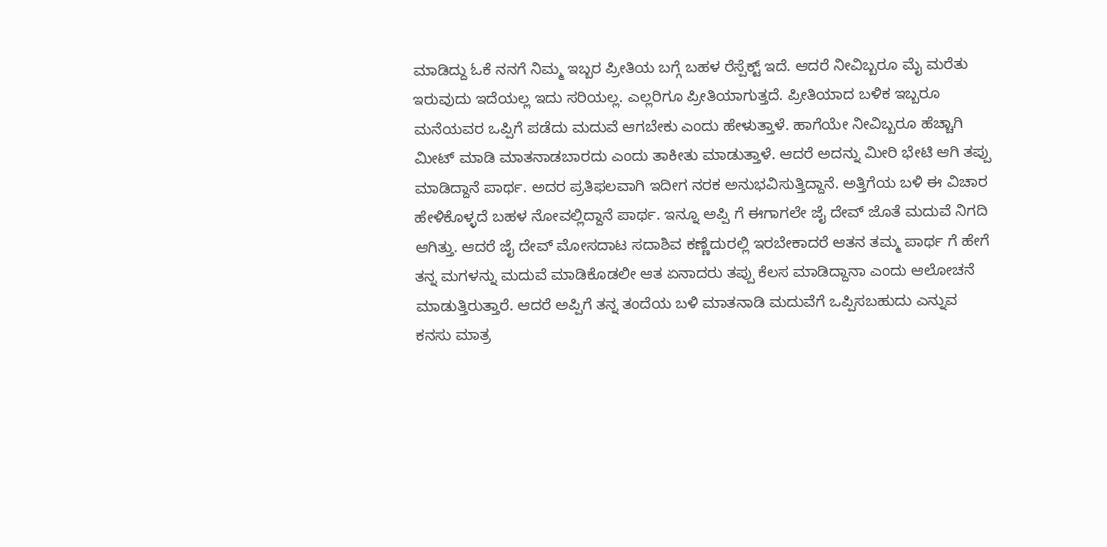ಮಾಡಿದ್ದು ಓಕೆ ನನಗೆ ನಿಮ್ಮ ಇಬ್ಬರ ಪ್ರೀತಿಯ ಬಗ್ಗೆ ಬಹಳ ರೆಸ್ಪೆಕ್ಟ್ ಇದೆ. ಆದರೆ ನೀವಿಬ್ಬರೂ ಮೈ ಮರೆತು ಇರುವುದು ಇದೆಯಲ್ಲ ಇದು ಸರಿಯಲ್ಲ. ಎಲ್ಲರಿಗೂ ಪ್ರೀತಿಯಾಗುತ್ತದೆ. ಪ್ರೀತಿಯಾದ ಬಳಿಕ ಇಬ್ಬರೂ ಮನೆಯವರ ಒಪ್ಪಿಗೆ ಪಡೆದು ಮದುವೆ ಆಗಬೇಕು ಎಂದು ಹೇಳುತ್ತಾಳೆ. ಹಾಗೆಯೇ ನೀವಿಬ್ಬರೂ ಹೆಚ್ಚಾಗಿ ಮೀಟ್ ಮಾಡಿ ಮಾತನಾಡಬಾರದು ಎಂದು ತಾಕೀತು ಮಾಡುತ್ತಾಳೆ. ಆದರೆ ಅದನ್ನು ಮೀರಿ ಭೇಟಿ ಆಗಿ ತಪ್ಪು ಮಾಡಿದ್ದಾನೆ ಪಾರ್ಥ. ಅದರ ಪ್ರತಿಫಲವಾಗಿ ಇದೀಗ ನರಕ ಅನುಭವಿಸುತ್ತಿದ್ದಾನೆ. ಅತ್ತಿಗೆಯ ಬಳಿ ಈ ವಿಚಾರ ಹೇಳಿಕೊಳ್ಳದೆ ಬಹಳ ನೋವಲ್ಲಿದ್ದಾನೆ ಪಾರ್ಥ. ಇನ್ನೂ ಅಪ್ಪಿ ಗೆ ಈಗಾಗಲೇ ಜೈ ದೇವ್ ಜೊತೆ ಮದುವೆ ನಿಗದಿ ಆಗಿತ್ತು. ಆದರೆ ಜೈ ದೇವ್ ಮೋಸದಾಟ ಸದಾಶಿವ ಕಣ್ಣೆದುರಲ್ಲಿ ಇರಬೇಕಾದರೆ ಆತನ ತಮ್ಮ ಪಾರ್ಥ ಗೆ ಹೇಗೆ ತನ್ನ ಮಗಳನ್ನು ಮದುವೆ ಮಾಡಿಕೊಡಲೀ ಆತ ಏನಾದರು ತಪ್ಪು ಕೆಲಸ ಮಾಡಿದ್ದಾನಾ ಎಂದು ಆಲೋಚನೆ ಮಾಡುತ್ತಿರುತ್ತಾರೆ. ಆದರೆ ಅಪ್ಪಿಗೆ ತನ್ನ ತಂದೆಯ ಬಳಿ ಮಾತನಾಡಿ ಮದುವೆಗೆ ಒಪ್ಪಿಸಬಹುದು ಎನ್ನುವ ಕನಸು ಮಾತ್ರ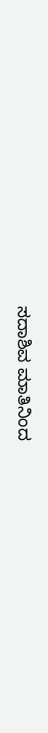ಸದಾಶಿವ ಮಾತಿನಿಂದ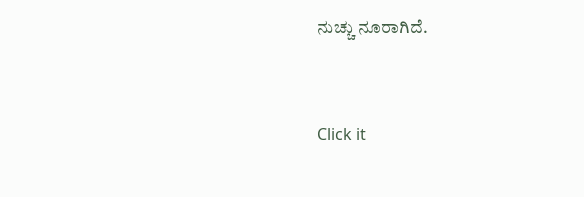ನುಚ್ಚು ನೂರಾಗಿದೆ.


Click it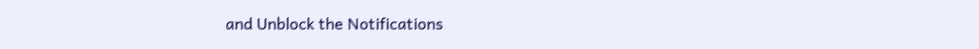and Unblock the Notifications